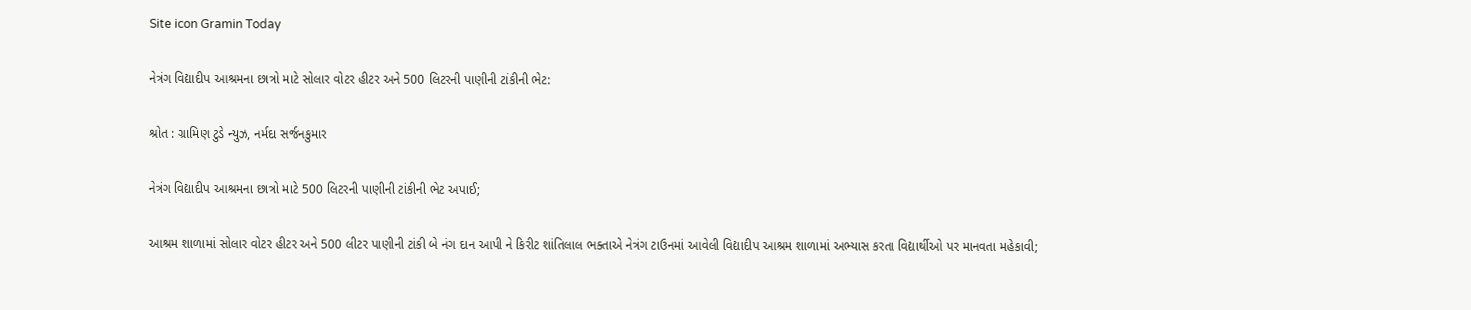Site icon Gramin Today

નેત્રંગ વિદ્યાદીપ આશ્રમના છાત્રો માટે સોલાર વોટર હીટર અને 500 લિટરની પાણીની ટાંકીની ભેટ:

શ્રોત : ગ્રામિણ ટુડે ન્યુઝ, નર્મદા સર્જનકુમાર

નેત્રંગ વિદ્યાદીપ આશ્રમના છાત્રો માટે 500 લિટરની પાણીની ટાંકીની ભેટ અપાઈ;

આશ્રમ શાળામાં સોલાર વોટર હીટર અને 500 લીટર પાણીની ટાંકી બે નંગ દાન આપી ને કિરીટ શાંતિલાલ ભક્તાએ નેત્રંગ ટાઉનમાં આવેલી વિદ્યાદીપ આશ્રમ શાળામાં અભ્યાસ કરતા વિદ્યાર્થીઓ પર માનવતા મહેકાવી;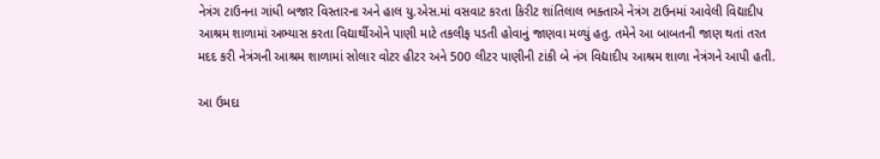નેત્રંગ ટાઉનના ગાંધી બજાર વિસ્તારના અને હાલ યુ.એસ.માં વસવાટ કરતા કિરીટ શાંતિલાલ ભક્તાએ નેત્રંગ ટાઉનમાં આવેલી વિદ્યાદીપ આશ્રમ શાળામાં અભ્યાસ કરતા વિદ્યાર્થીઓને પાણી માટે તકલીફ પડતી હોવાનું જાણવા મળ્યું હતુ. તમેને આ બાબતની જાણ થતાં તરત મદદ કરી નેત્રંગની આશ્રમ શાળામાં સોલાર વોટર હીટર અને 500 લીટર પાણીની ટાંકી બે નંગ વિદ્યાદીપ આશ્રમ શાળા નેત્રંગને આપી હતી.

આ ઉમદા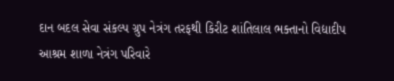દાન બદલ સેવા સંકલ્પ ગ્રુપ નેત્રંગ તરફથી કિરીટ શાંતિલાલ ભક્તાનો વિદ્યાદીપ આશ્રમ શાળા નેત્રંગ પરિવારે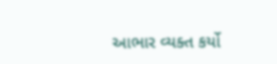આભાર વ્યક્ત કર્યો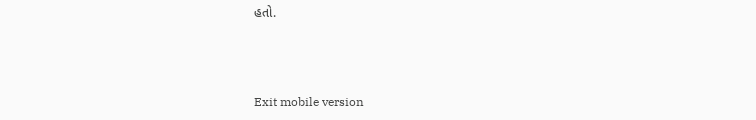હતો.



Exit mobile version